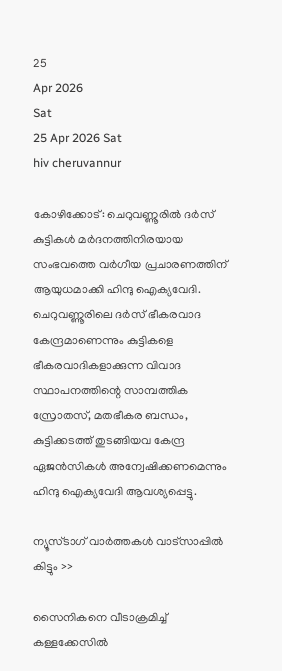25
Apr 2026
Sat
25 Apr 2026 Sat
hiv cheruvannur

കോഴിക്കോട്: ചെറുവണ്ണൂരില്‍ ദര്‍സ് കുട്ടികള്‍ മര്‍ദനത്തിനിരയായ സംഭവത്തെ വര്‍ഗീയ പ്രചാരണത്തിന് ആയുധമാക്കി ഹിന്ദു ഐക്യവേദി. ചെറുവണ്ണൂരിലെ ദര്‍സ് ഭീകരവാദ കേന്ദ്രമാണെന്നും കുട്ടികളെ ഭീകരവാദികളാക്കുന്ന വിവാദ സ്ഥാപനത്തിന്റെ സാമ്പത്തിക സ്രോതസ്, മതഭീകര ബന്ധം, കുട്ടിക്കടത്ത് തുടങ്ങിയവ കേന്ദ്ര ഏജന്‍സികള്‍ അന്വേഷിക്കണമെന്നും ഹിന്ദു ഐക്യവേദി ആവശ്യപ്പെട്ടു.

ന്യൂസ്ടാഗ് വാര്‍ത്തകള്‍ വാട്‌സാപ്പില്‍ കിട്ടും >>

സൈനികനെ വീടാക്രമിച്ച് കള്ളക്കേസില്‍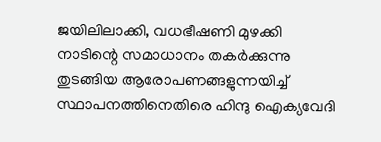ജയിലിലാക്കി, വധഭീഷണി മുഴക്കി നാടിന്റെ സമാധാനം തകര്‍ക്കുന്നു തുടങ്ങിയ ആരോപണങ്ങളുന്നയിച്ച് സ്ഥാപനത്തിനെതിരെ ഹിന്ദു ഐക്യവേദി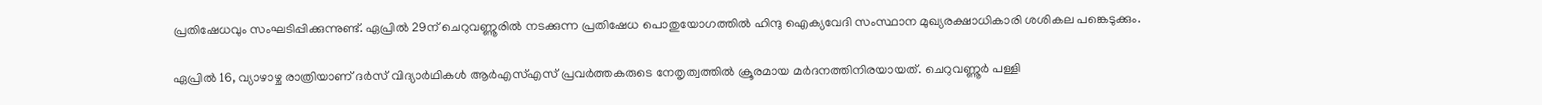പ്രതിഷേധവും സംഘടിപ്പിക്കുന്നുണ്ട്. ഏപ്രില്‍ 29ന് ചെറുവണ്ണൂരില്‍ നടക്കുന്ന പ്രതിഷേധ പൊതുയോഗത്തില്‍ ഹിന്ദു ഐക്യവേദി സംസ്ഥാന മുഖ്യരക്ഷാധികാരി ശശികല പങ്കെടുക്കും.

ഏപ്രില്‍ 16, വ്യാഴാഴ്ച രാത്രിയാണ് ദര്‍സ് വിദ്യാര്‍ഥികള്‍ ആര്‍എസ്എസ് പ്രവര്‍ത്തകരുടെ നേതൃത്വത്തില്‍ ക്രൂരമായ മര്‍ദനത്തിനിരയായത്. ചെറുവണ്ണൂര്‍ പള്ളി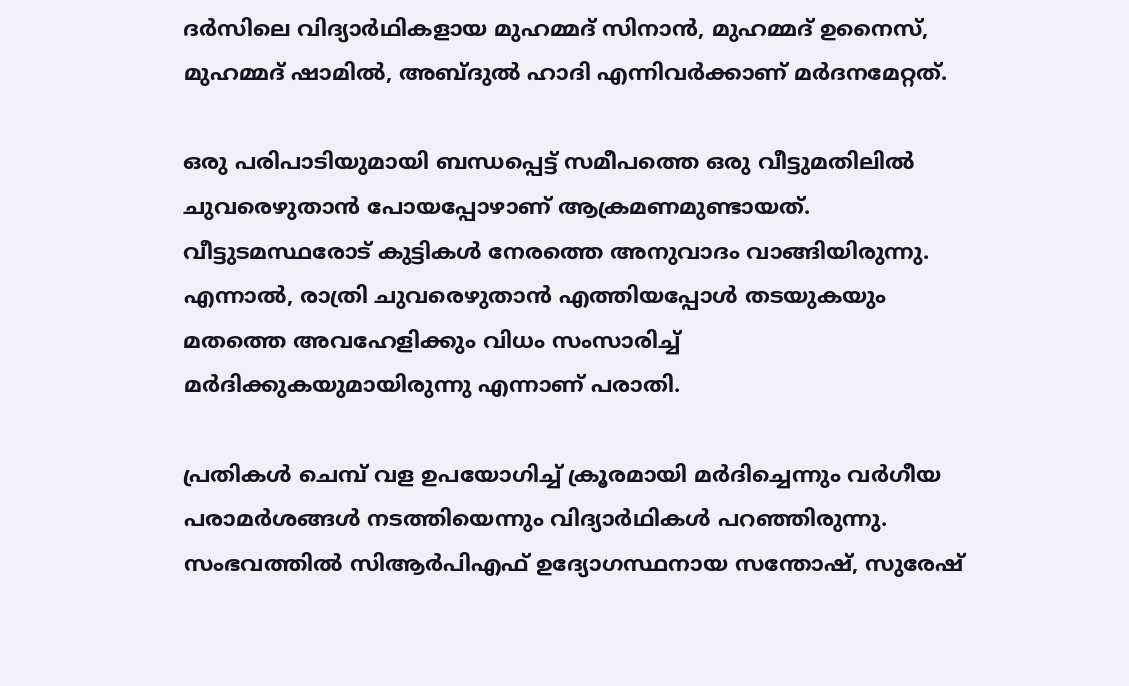ദര്‍സിലെ വിദ്യാര്‍ഥികളായ മുഹമ്മദ് സിനാന്‍, മുഹമ്മദ് ഉനൈസ്, മുഹമ്മദ് ഷാമില്‍, അബ്ദുല്‍ ഹാദി എന്നിവര്‍ക്കാണ് മര്‍ദനമേറ്റത്.

ഒരു പരിപാടിയുമായി ബന്ധപ്പെട്ട് സമീപത്തെ ഒരു വീട്ടുമതിലില്‍ ചുവരെഴുതാന്‍ പോയപ്പോഴാണ് ആക്രമണമുണ്ടായത്. വീട്ടുടമസ്ഥരോട് കുട്ടികള്‍ നേരത്തെ അനുവാദം വാങ്ങിയിരുന്നു. എന്നാല്‍, രാത്രി ചുവരെഴുതാന്‍ എത്തിയപ്പോള്‍ തടയുകയും മതത്തെ അവഹേളിക്കും വിധം സംസാരിച്ച് മര്‍ദിക്കുകയുമായിരുന്നു എന്നാണ് പരാതി.

പ്രതികള്‍ ചെമ്പ് വള ഉപയോഗിച്ച് ക്രൂരമായി മര്‍ദിച്ചെന്നും വര്‍ഗീയ പരാമര്‍ശങ്ങള്‍ നടത്തിയെന്നും വിദ്യാര്‍ഥികള്‍ പറഞ്ഞിരുന്നു. സംഭവത്തില്‍ സിആര്‍പിഎഫ് ഉദ്യോഗസ്ഥനായ സന്തോഷ്, സുരേഷ്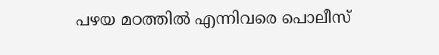പഴയ മഠത്തില്‍ എന്നിവരെ പൊലീസ്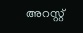അറസ്റ്റ്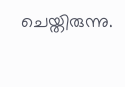ചെയ്തിരുന്നു.